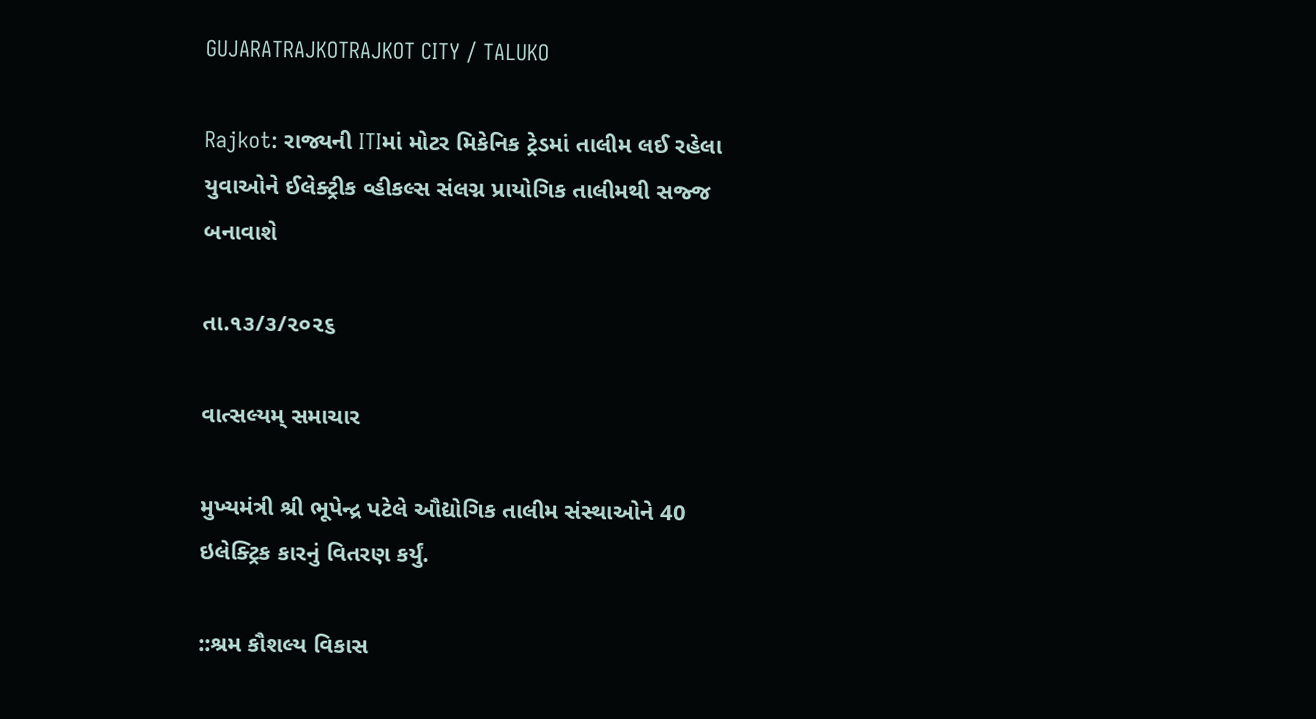GUJARATRAJKOTRAJKOT CITY / TALUKO

Rajkot: રાજ્યની ITIમાં મોટર મિકેનિક ટ્રેડમાં તાલીમ લઈ રહેલા યુવાઓને ઈલેક્ટ્રીક વ્હીકલ્સ સંલગ્ન પ્રાયોગિક તાલીમથી સજ્જ બનાવાશે

તા.૧૩/૩/૨૦૨૬

વાત્સલ્યમ્ સમાચાર

મુખ્યમંત્રી શ્રી ભૂપેન્દ્ર પટેલે ઔદ્યોગિક તાલીમ સંસ્થાઓને 40 ઇલેક્ટ્રિક કારનું વિતરણ કર્યું.

::શ્રમ કૌશલ્ય વિકાસ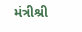મંત્રીશ્રી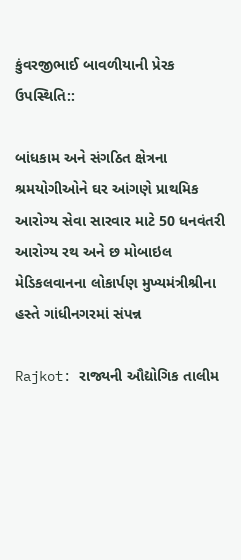કુંવરજીભાઈ બાવળીયાની પ્રેરક ઉપસ્થિતિ::

બાંધકામ અને સંગઠિત ક્ષેત્રના શ્રમયોગીઓને ઘર આંગણે પ્રાથમિક આરોગ્ય સેવા સારવાર માટે 50 ધનવંતરી આરોગ્ય રથ અને છ મોબાઇલ મેડિકલવાનના લોકાર્પણ મુખ્યમંત્રીશ્રીના હસ્તે ગાંધીનગરમાં સંપન્ન

Rajkot: રાજ્યની ઔદ્યોગિક તાલીમ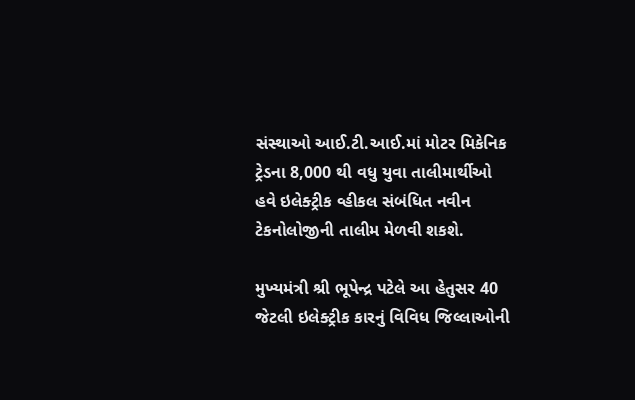સંસ્થાઓ આઈ.ટી.આઈ.માં મોટર મિકેનિક ટ્રેડના 8,000 થી વધુ યુવા તાલીમાર્થીઓ હવે ઇલેક્ટ્રીક વ્હીકલ સંબંધિત નવીન ટેકનોલોજીની તાલીમ મેળવી શકશે.

મુખ્યમંત્રી શ્રી ભૂપેન્દ્ર પટેલે આ હેતુસર 40 જેટલી ઇલેક્ટ્રીક કારનું વિવિધ જિલ્લાઓની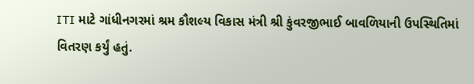ITI માટે ગાંધીનગરમાં શ્રમ કૌશલ્ય વિકાસ મંત્રી શ્રી કુંવરજીભાઈ બાવળિયાની ઉપસ્થિતિમાં વિતરણ કર્યું હતું.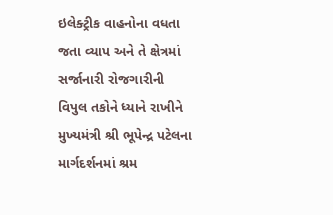ઇલેક્ટ્રીક વાહનોના વધતા જતા વ્યાપ અને તે ક્ષેત્રમાં સર્જાનારી રોજગારીની વિપુલ તકોને ધ્યાને રાખીને મુખ્યમંત્રી શ્રી ભૂપેન્દ્ર પટેલના માર્ગદર્શનમાં શ્રમ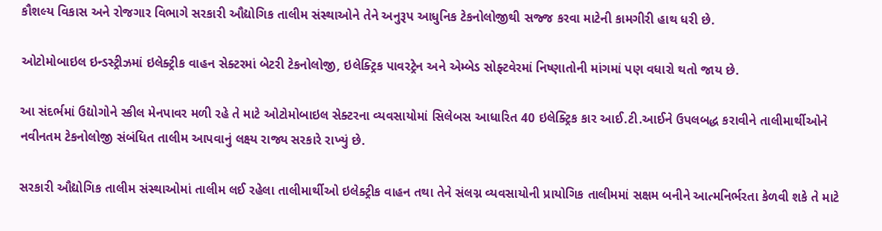કૌશલ્ય વિકાસ અને રોજગાર વિભાગે સરકારી ઔદ્યોગિક તાલીમ સંસ્થાઓને તેને અનુરૂપ આધુનિક ટેકનોલોજીથી સજ્જ કરવા માટેની કામગીરી હાથ ધરી છે.

ઓટોમોબાઇલ ઇન્ડસ્ટ્રીઝમાં ઇલેક્ટ્રીક વાહન સેક્ટરમાં બેટરી ટેકનોલોજી, ઇલેક્ટ્રિક પાવરટ્રેન અને એમ્બેડ સોફ્ટવેરમાં નિષ્ણાતોની માંગમાં પણ વધારો થતો જાય છે.

આ સંદર્ભમાં ઉદ્યોગોને સ્કીલ મેનપાવર મળી રહે તે માટે ઓટોમોબાઇલ સેક્ટરના વ્યવસાયોમાં સિલેબસ આધારિત 40 ઇલેક્ટ્રિક કાર આઈ.ટી.આઈને ઉપલબદ્ધ કરાવીને તાલીમાર્થીઓને નવીનતમ ટેકનોલોજી સંબંધિત તાલીમ આપવાનું લક્ષ્ય રાજ્ય સરકારે રાખ્યું છે.

સરકારી ઔદ્યોગિક તાલીમ સંસ્થાઓમાં તાલીમ લઈ રહેલા તાલીમાર્થીઓ ઇલેક્ટ્રીક વાહન તથા તેને સંલગ્ન વ્યવસાયોની પ્રાયોગિક તાલીમમાં સક્ષમ બનીને આત્મનિર્ભરતા કેળવી શકે તે માટે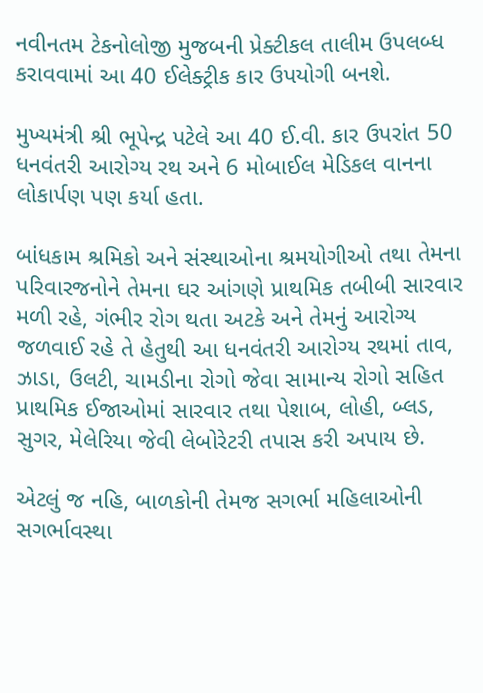નવીનતમ ટેકનોલોજી મુજબની પ્રેક્ટીકલ તાલીમ ઉપલબ્ધ કરાવવામાં આ 40 ઈલેક્ટ્રીક કાર ઉપયોગી બનશે.

મુખ્યમંત્રી શ્રી ભૂપેન્દ્ર પટેલે આ 40 ઈ.વી. કાર ઉપરાંત 50 ધનવંતરી આરોગ્ય રથ અને 6 મોબાઈલ મેડિકલ વાનના લોકાર્પણ પણ કર્યા હતા.

બાંધકામ શ્રમિકો અને સંસ્થાઓના શ્રમયોગીઓ તથા તેમના પરિવારજનોને તેમના ઘર આંગણે પ્રાથમિક તબીબી સારવાર મળી રહે, ગંભીર રોગ થતા અટકે અને તેમનું આરોગ્ય જળવાઈ રહે તે હેતુથી આ ધનવંતરી આરોગ્ય રથમાં તાવ, ઝાડા, ઉલટી, ચામડીના રોગો જેવા સામાન્ય રોગો સહિત પ્રાથમિક ઈજાઓમાં સારવાર તથા પેશાબ, લોહી, બ્લડ, સુગર, મેલેરિયા જેવી લેબોરેટરી તપાસ કરી અપાય છે.

એટલું જ નહિ, બાળકોની તેમજ સગર્ભા મહિલાઓની સગર્ભાવસ્થા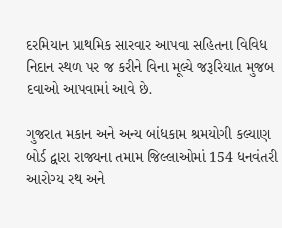દરમિયાન પ્રાથમિક સારવાર આપવા સહિતના વિવિધ નિદાન સ્થળ પર જ કરીને વિના મૂલ્યે જરૂરિયાત મુજબ દવાઓ આપવામાં આવે છે.

ગુજરાત મકાન અને અન્ય બાંધકામ શ્રમયોગી કલ્યાણ બોર્ડ દ્વારા રાજ્યના તમામ જિલ્લાઓમાં 154 ધનવંતરી આરોગ્ય રથ અને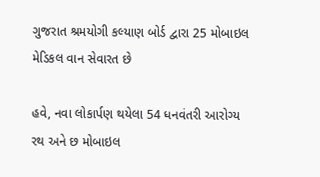ગુજરાત શ્રમયોગી કલ્યાણ બોર્ડ દ્વારા 25 મોબાઇલ મેડિકલ વાન સેવારત છે

હવે, નવા લોકાર્પણ થયેલા 54 ધનવંતરી આરોગ્ય રથ અને છ મોબાઇલ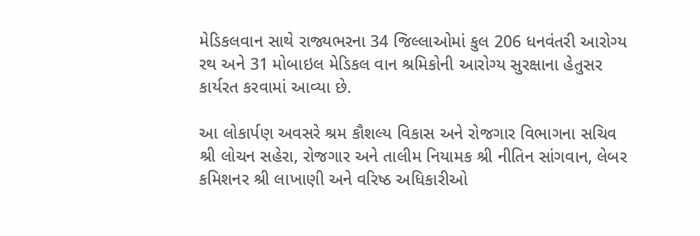મેડિકલવાન સાથે રાજ્યભરના 34 જિલ્લાઓમાં કુલ 206 ધનવંતરી આરોગ્ય રથ અને 31 મોબાઇલ મેડિકલ વાન શ્રમિકોની આરોગ્ય સુરક્ષાના હેતુસર કાર્યરત કરવામાં આવ્યા છે.

આ લોકાર્પણ અવસરે શ્રમ કૌશલ્ય વિકાસ અને રોજગાર વિભાગના સચિવ શ્રી લોચન સહેરા, રોજગાર અને તાલીમ નિયામક શ્રી નીતિન સાંગવાન, લેબર કમિશનર શ્રી લાખાણી અને વરિષ્ઠ અધિકારીઓ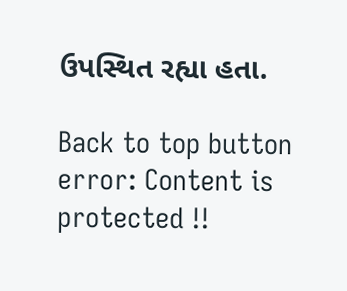ઉપસ્થિત રહ્યા હતા.

Back to top button
error: Content is protected !!